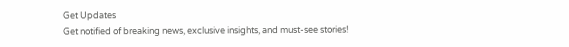Get Updates
Get notified of breaking news, exclusive insights, and must-see stories!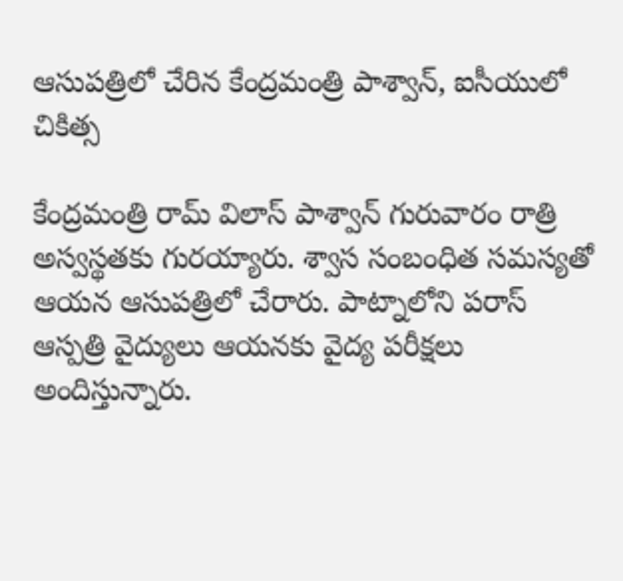ఆసుపత్రిలో చేరిన కేంద్రమంత్రి పాశ్వాన్, ఐసీయులో చికిత్స

కేంద్రమంత్రి రామ్ విలాస్‌ పాశ్వాన్ గురువారం రాత్రి అస్వస్థతకు గురయ్యారు. శ్వాస సంబంధిత సమస్యతో ఆయన ఆసుపత్రిలో చేరారు. పాట్నాలోని పరాస్‌ ఆస్పత్రి వైద్యులు ఆయనకు వైద్య పరీక్షలు అందిస్తున్నారు.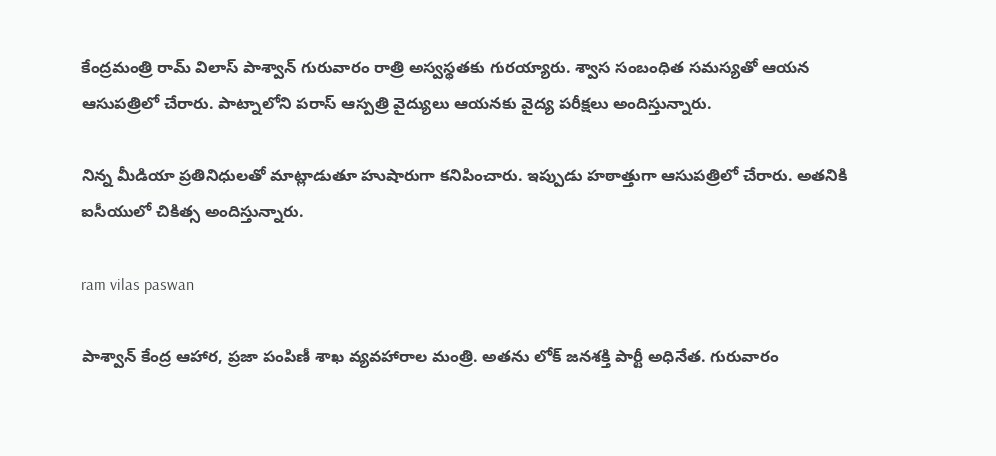కేంద్రమంత్రి రామ్ విలాస్‌ పాశ్వాన్ గురువారం రాత్రి అస్వస్థతకు గురయ్యారు. శ్వాస సంబంధిత సమస్యతో ఆయన ఆసుపత్రిలో చేరారు. పాట్నాలోని పరాస్‌ ఆస్పత్రి వైద్యులు ఆయనకు వైద్య పరీక్షలు అందిస్తున్నారు.

నిన్న మీడియా ప్రతినిధులతో మాట్లాడుతూ హుషారుగా కనిపించారు. ఇప్పుడు హఠాత్తుగా ఆసుపత్రిలో చేరారు. అతనికి ఐసీయులో చికిత్స అందిస్తున్నారు.

ram vilas paswan

పాశ్వాన్ కేంద్ర ఆహార, ప్రజా పంపిణీ శాఖ వ్యవహారాల మంత్రి. అతను లోక్ జనశక్తి పార్టీ అధినేత. గురువారం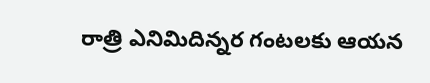రాత్రి ఎనిమిదిన్నర గంటలకు ఆయన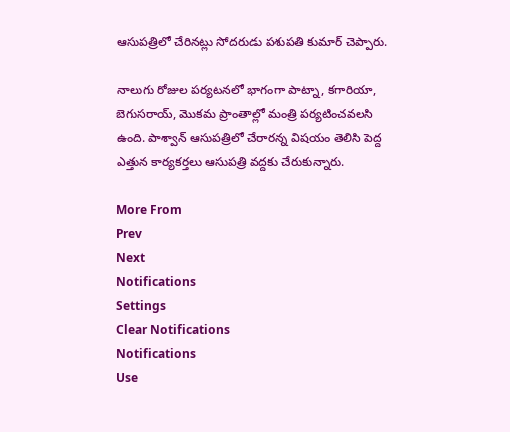ఆసుపత్రిలో చేరినట్లు సోదరుడు పశుపతి కుమార్ చెప్పారు.

నాలుగు రోజుల పర్యటనలో భాగంగా పాట్నా, కగారియా, బెగుసరాయ్, మొకమ ప్రాంతాల్లో మంత్రి పర్యటించవలసి ఉంది. పాశ్వాన్ ఆసుపత్రిలో చేరారన్న విషయం తెలిసి పెద్ద ఎత్తున కార్యకర్తలు ఆసుపత్రి వద్దకు చేరుకున్నారు.

More From
Prev
Next
Notifications
Settings
Clear Notifications
Notifications
Use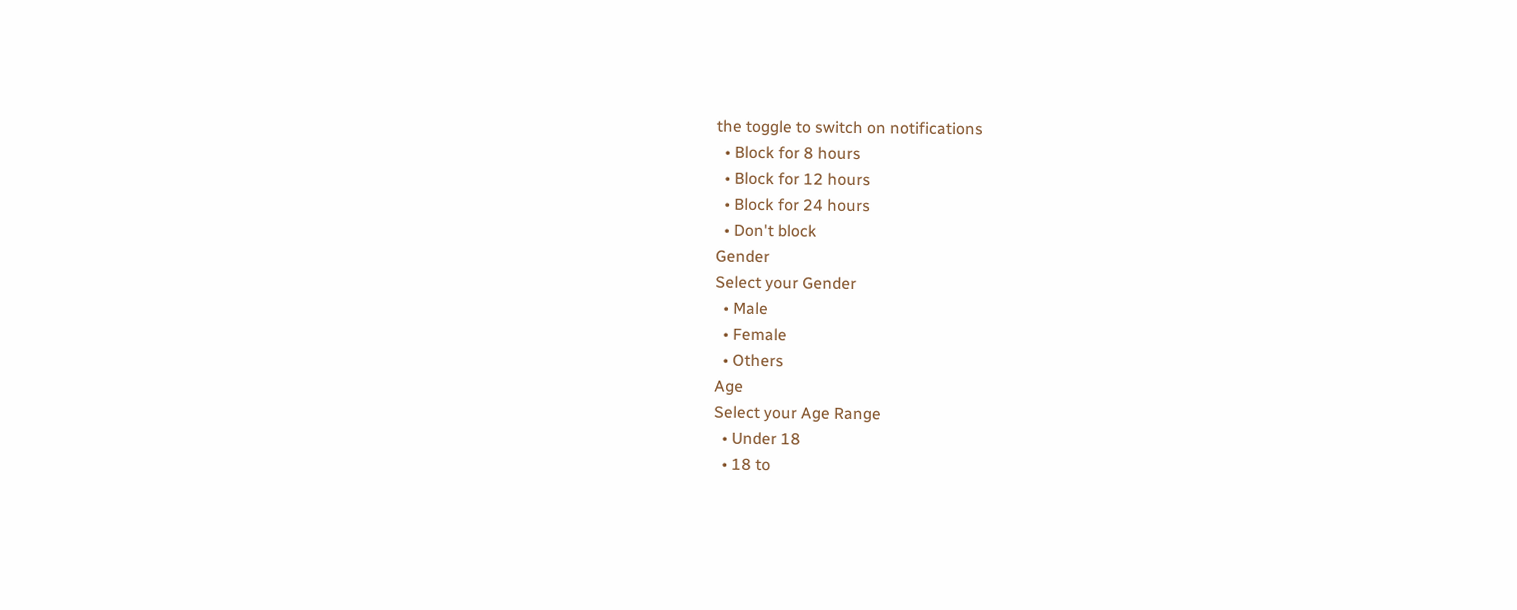the toggle to switch on notifications
  • Block for 8 hours
  • Block for 12 hours
  • Block for 24 hours
  • Don't block
Gender
Select your Gender
  • Male
  • Female
  • Others
Age
Select your Age Range
  • Under 18
  • 18 to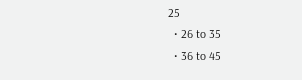25
  • 26 to 35
  • 36 to 45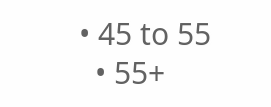• 45 to 55
  • 55+